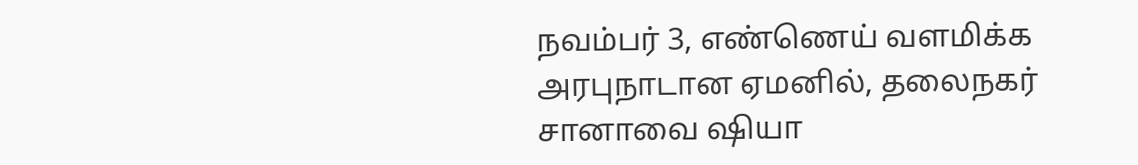நவம்பர் 3, எண்ணெய் வளமிக்க அரபுநாடான ஏமனில், தலைநகர் சானாவை ஷியா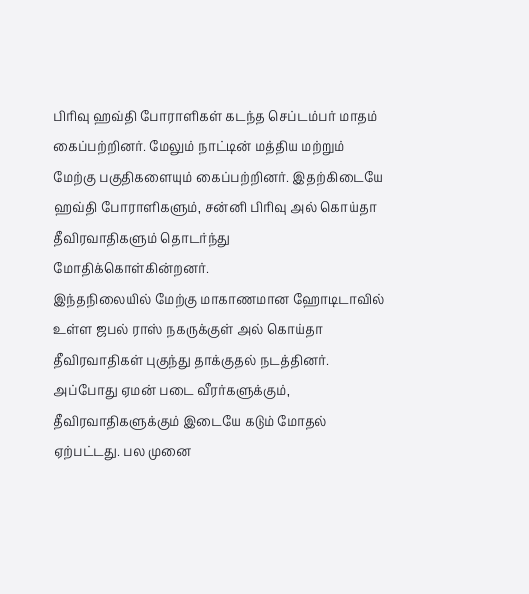பிரிவு ஹவ்தி போராளிகள் கடந்த செப்டம்பர் மாதம் கைப்பற்றினர். மேலும் நாட்டின் மத்திய மற்றும் மேற்கு பகுதிகளையும் கைப்பற்றினர். இதற்கிடையே ஹவ்தி போராளிகளும், சன்னி பிரிவு அல் கொய்தா தீவிரவாதிகளும் தொடர்ந்து மோதிக்கொள்கின்றனர்.
இந்தநிலையில் மேற்கு மாகாணமான ஹோடிடாவில் உள்ள ஜபல் ராஸ் நகருக்குள் அல் கொய்தா தீவிரவாதிகள் புகுந்து தாக்குதல் நடத்தினர். அப்போது ஏமன் படை வீரர்களுக்கும், தீவிரவாதிகளுக்கும் இடையே கடும் மோதல் ஏற்பட்டது. பல முனை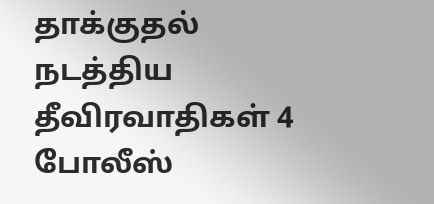தாக்குதல் நடத்திய தீவிரவாதிகள் 4 போலீஸ்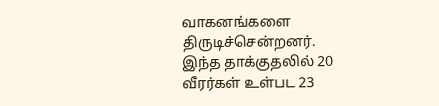வாகனங்களை திருடிச்சென்றனர்.
இந்த தாக்குதலில் 20 வீரர்கள் உள்பட 23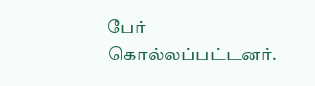பேர் கொல்லப்பட்டனர்.